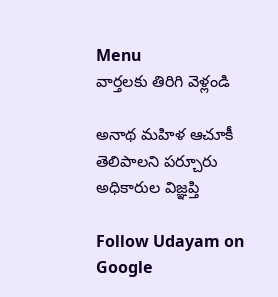Menu
వార్తలకు తిరిగి వెళ్లండి

అనాథ మహిళ ఆచూకీ తెలిపాలని పర్చూరు అధికారుల విజ్ఞప్తి

Follow Udayam on Google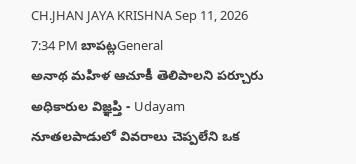CH.JHAN JAYA KRISHNA Sep 11, 2026 7:34 PM బాపట్లGeneral
అనాథ మహిళ ఆచూకీ తెలిపాలని పర్చూరు అధికారుల విజ్ఞప్తి - Udayam
నూతలపాడులో వివరాలు చెప్పలేని ఒక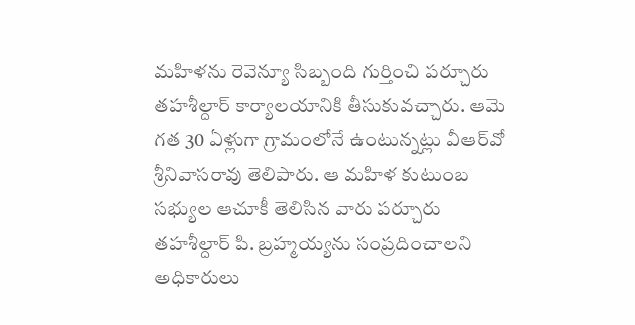మహిళను రెవెన్యూ సిబ్బంది గుర్తించి పర్చూరు తహశీల్దార్ కార్యాలయానికి తీసుకువచ్చారు. ఆమె గత 30 ఏళ్లుగా గ్రామంలోనే ఉంటున్నట్లు వీఆర్‌వో శ్రీనివాసరావు తెలిపారు. ఆ మహిళ కుటుంబ సభ్యుల ఆచూకీ తెలిసిన వారు పర్చూరు తహశీల్దార్ పి. బ్రహ్మయ్యను సంప్రదించాలని అధికారులు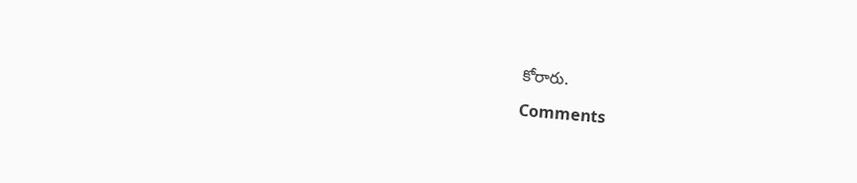కోరారు.

Comments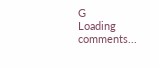G
Loading comments...